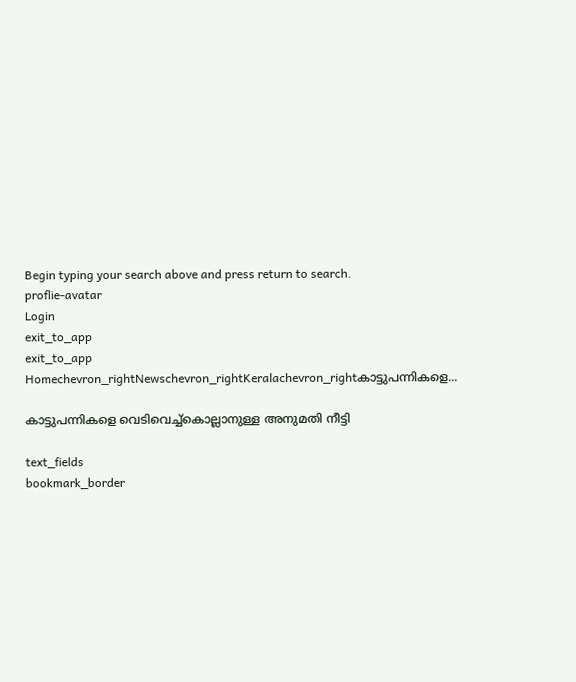Begin typing your search above and press return to search.
proflie-avatar
Login
exit_to_app
exit_to_app
Homechevron_rightNewschevron_rightKeralachevron_rightകാട്ടുപന്നികളെ...

കാട്ടുപന്നികളെ വെടിവെച്ച്കൊല്ലാനുള്ള അനുമതി നീട്ടി

text_fields
bookmark_border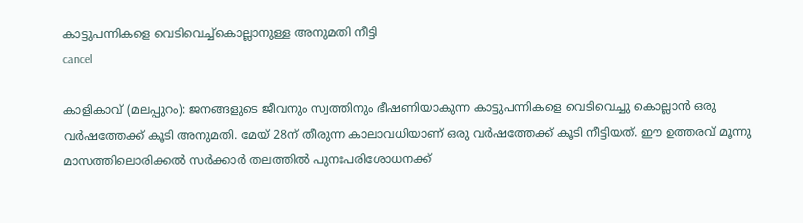കാട്ടുപന്നികളെ വെടിവെച്ച്കൊല്ലാനുള്ള അനുമതി നീട്ടി
cancel

കാളികാവ് (മലപ്പുറം): ജനങ്ങളുടെ ജീവനും സ്വത്തിനും ഭീഷണിയാകുന്ന കാട്ടുപന്നികളെ വെടിവെച്ചു കൊല്ലാൻ ഒരു വർഷത്തേക്ക് കൂടി അനുമതി. മേയ് 28ന് തീരുന്ന കാലാവധിയാണ് ഒരു വർഷത്തേക്ക് കൂടി നീട്ടിയത്. ഈ ഉത്തരവ് മൂന്നു മാസത്തിലൊരിക്കൽ സർക്കാർ തലത്തിൽ പുനഃപരിശോധനക്ക്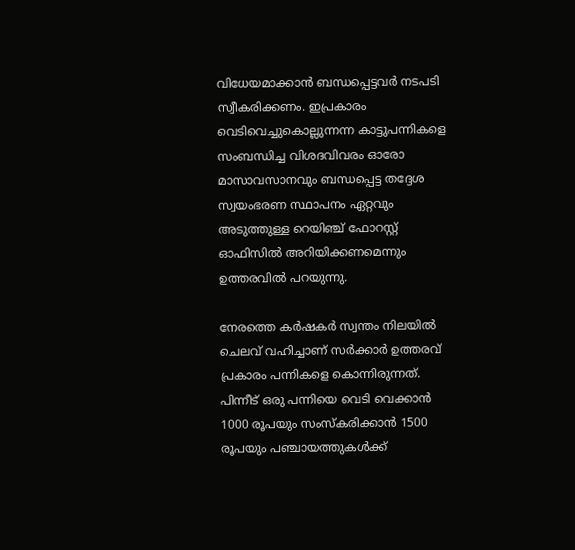വിധേയമാക്കാൻ ബന്ധപ്പെട്ടവർ നടപടി സ്വീകരിക്കണം. ഇപ്രകാരം വെടിവെച്ചുകൊല്ലുന്നന്ന കാട്ടുപന്നികളെ സംബന്ധിച്ച വിശദവിവരം ഓരോ മാസാവസാനവും ബന്ധപ്പെട്ട തദ്ദേശ സ്വയംഭരണ സ്ഥാപനം ഏറ്റവും അടുത്തുള്ള റെയിഞ്ച് ഫോറസ്റ്റ് ഓഫിസിൽ അറിയിക്കണമെന്നും ഉത്തരവിൽ പറയുന്നു.

നേരത്തെ കർഷകർ സ്വന്തം നിലയിൽ ചെലവ് വഹിച്ചാണ് സർക്കാർ ഉത്തരവ് പ്രകാരം പന്നികളെ കൊന്നിരുന്നത്. പിന്നീട് ഒരു പന്നിയെ വെടി വെക്കാൻ 1000 രൂപയും സംസ്‌കരിക്കാൻ 1500 രൂപയും പഞ്ചായത്തുകൾക്ക്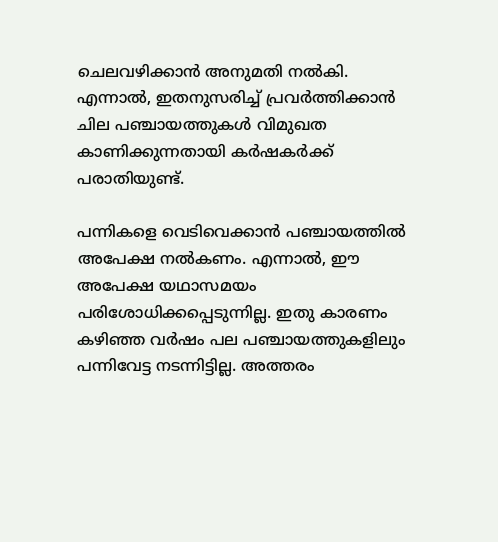ചെലവഴിക്കാൻ അനുമതി നൽകി. എന്നാൽ, ഇതനുസരിച്ച് പ്രവർത്തിക്കാൻ ചില പഞ്ചായത്തുകൾ വിമുഖത കാണിക്കുന്നതായി കർഷകർക്ക് പരാതിയുണ്ട്.

പന്നികളെ വെടിവെക്കാൻ പഞ്ചായത്തിൽ അപേക്ഷ നൽകണം. എന്നാൽ, ഈ അപേക്ഷ യഥാസമയം പരിശോധിക്കപ്പെടുന്നില്ല. ഇതു കാരണം കഴിഞ്ഞ വർഷം പല പഞ്ചായത്തുകളിലും പന്നിവേട്ട നടന്നിട്ടില്ല. അത്തരം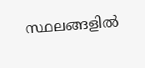സ്ഥലങ്ങളിൽ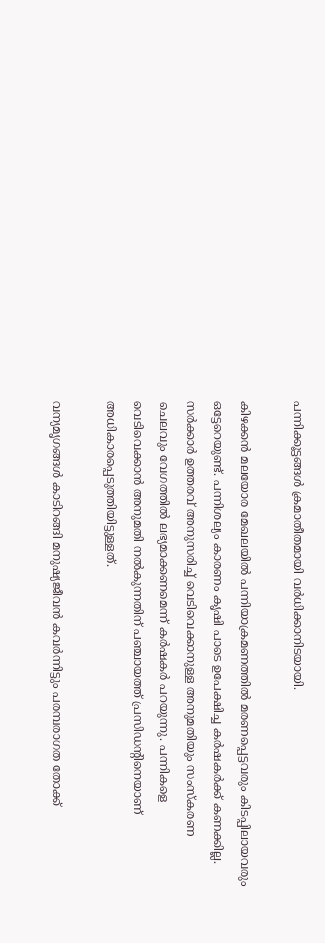പന്നിക്കൂട്ടങ്ങൾ ക്രമാതീതമായി വർധിക്കാനിടയായി.

കിഴക്കൻ മലയോര മേഖലയിൽ പന്നിയാക്രമണത്തിൽ മരണപ്പെട്ടവരും കിടപ്പിലായവരും ഒട്ടേറെയുണ്ട്. പന്നിശല്യം കാരണം കൃഷി പാടെ ഉപേക്ഷിച്ച കർഷകർക്ക് കണക്കില്ല. സർക്കാർ ഉത്തരവ് അനുസരിച്ച് വെടിവെക്കാനുള്ള അനുമതിയും സംസ്‌കരണ ചെലവും വേഗത്തിൽ ലഭ്യമാക്കണമെന്ന് കർഷകർ പറയുന്നു. പന്നികളെ വെടിവെക്കാൻ അനുമതി നൽകുന്നതിന് പഞ്ചായത്ത് പ്രസിഡന്റിനെയാണ് അധികാരപ്പെടുത്തിയിട്ടുള്ളത്.

വന്യമൃഗങ്ങൾ കാടിറങ്ങി മനുഷ്യജീവൻ കവർന്നിട്ടും പരമ്പരാഗത തോക്ക്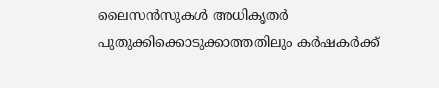ലൈസൻസുകൾ അധികൃതർ പുതുക്കിക്കൊടുക്കാത്തതിലും കർഷകർക്ക്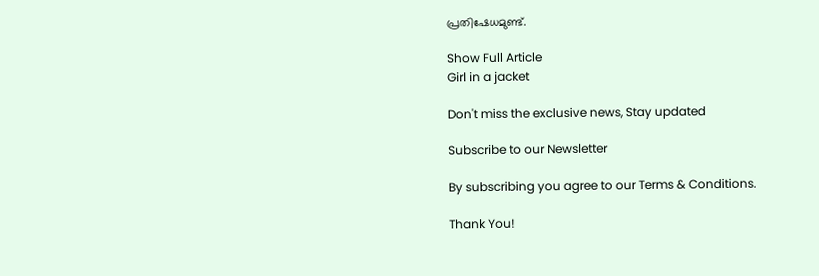പ്രതിഷേധമുണ്ട്.

Show Full Article
Girl in a jacket

Don't miss the exclusive news, Stay updated

Subscribe to our Newsletter

By subscribing you agree to our Terms & Conditions.

Thank You!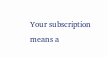Your subscription means a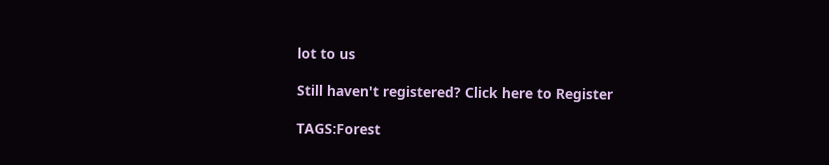lot to us

Still haven't registered? Click here to Register

TAGS:Forest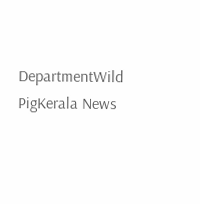DepartmentWild PigKerala News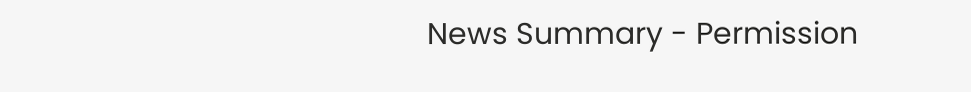News Summary - Permission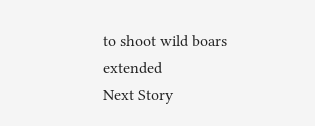to shoot wild boars extended
Next Story